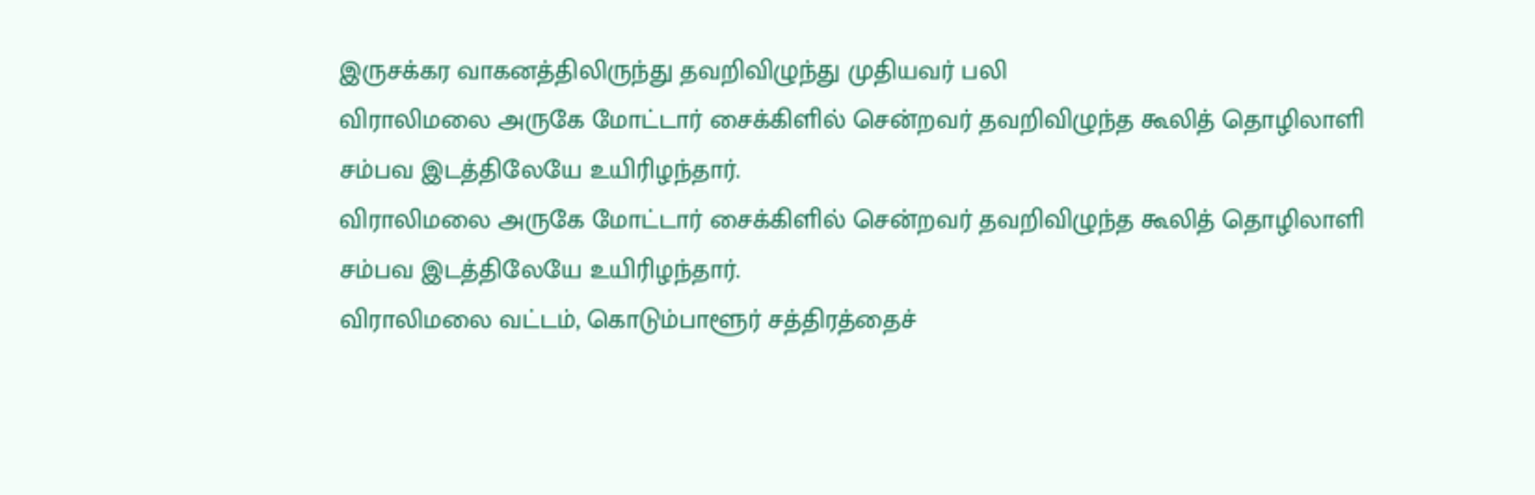இருசக்கர வாகனத்திலிருந்து தவறிவிழுந்து முதியவர் பலி
விராலிமலை அருகே மோட்டார் சைக்கிளில் சென்றவர் தவறிவிழுந்த கூலித் தொழிலாளி சம்பவ இடத்திலேயே உயிரிழந்தார்.
விராலிமலை அருகே மோட்டார் சைக்கிளில் சென்றவர் தவறிவிழுந்த கூலித் தொழிலாளி சம்பவ இடத்திலேயே உயிரிழந்தார்.
விராலிமலை வட்டம், கொடும்பாளூர் சத்திரத்தைச்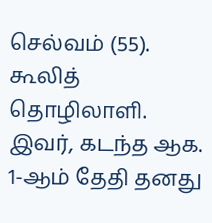செல்வம் (55). கூலித் தொழிலாளி. இவர், கடந்த ஆக. 1-ஆம் தேதி தனது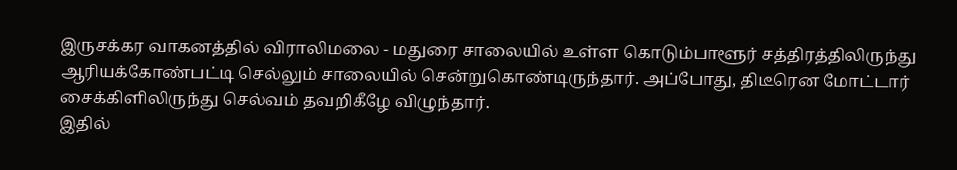இருசக்கர வாகனத்தில் விராலிமலை - மதுரை சாலையில் உள்ள கொடும்பாளூர் சத்திரத்திலிருந்து ஆரியக்கோண்பட்டி செல்லும் சாலையில் சென்றுகொண்டிருந்தார். அப்போது, திடீரென மோட்டார் சைக்கிளிலிருந்து செல்வம் தவறிகீழே விழுந்தார்.
இதில்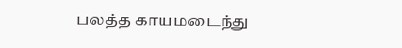பலத்த காயமடைந்து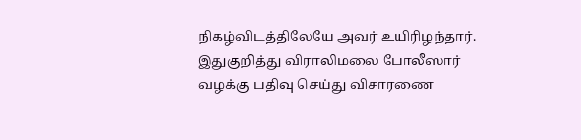நிகழ்விடத்திலேயே அவர் உயிரிழந்தார். இதுகுறித்து விராலிமலை போலீஸார் வழக்கு பதிவு செய்து விசாரணை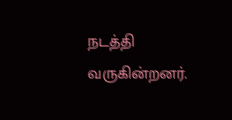நடத்தி வருகின்றனர்.